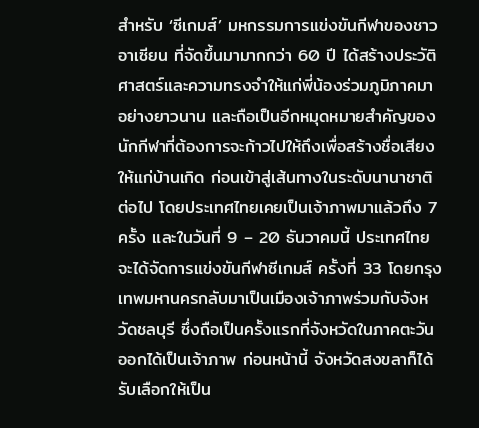สำหรับ ‘ซีเกมส์’ มหกรรมการแข่งขันกีฬาของชาวอาเซียน ที่จัดขึ้นมามากกว่า 60 ปี ได้สร้างประวัติศาสตร์และความทรงจำให้แก่พี่น้องร่วมภูมิภาคมาอย่างยาวนาน และถือเป็นอีกหมุดหมายสำคัญของนักกีฬาที่ต้องการจะก้าวไปให้ถึงเพื่อสร้างชื่อเสียงให้แก่บ้านเกิด ก่อนเข้าสู่เส้นทางในระดับนานาชาติต่อไป โดยประเทศไทยเคยเป็นเจ้าภาพมาแล้วถึง 7 ครั้ง และในวันที่ 9 – 20 ธันวาคมนี้ ประเทศไทยจะได้จัดการแข่งขันกีฬาซีเกมส์ ครั้งที่ 33 โดยกรุงเทพมหานครกลับมาเป็นเมืองเจ้าภาพร่วมกับจังหวัดชลบุรี ซึ่งถือเป็นครั้งแรกที่จังหวัดในภาคตะวันออกได้เป็นเจ้าภาพ ก่อนหน้านี้ จังหวัดสงขลาก็ได้รับเลือกให้เป็น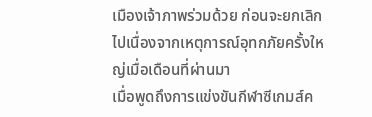เมืองเจ้าภาพร่วมด้วย ก่อนจะยกเลิกไปเนื่องจากเหตุการณ์อุทกภัยครั้งใหญ่เมื่อเดือนที่ผ่านมา
เมื่อพูดถึงการแข่งขันกีฬาซีเกมส์ค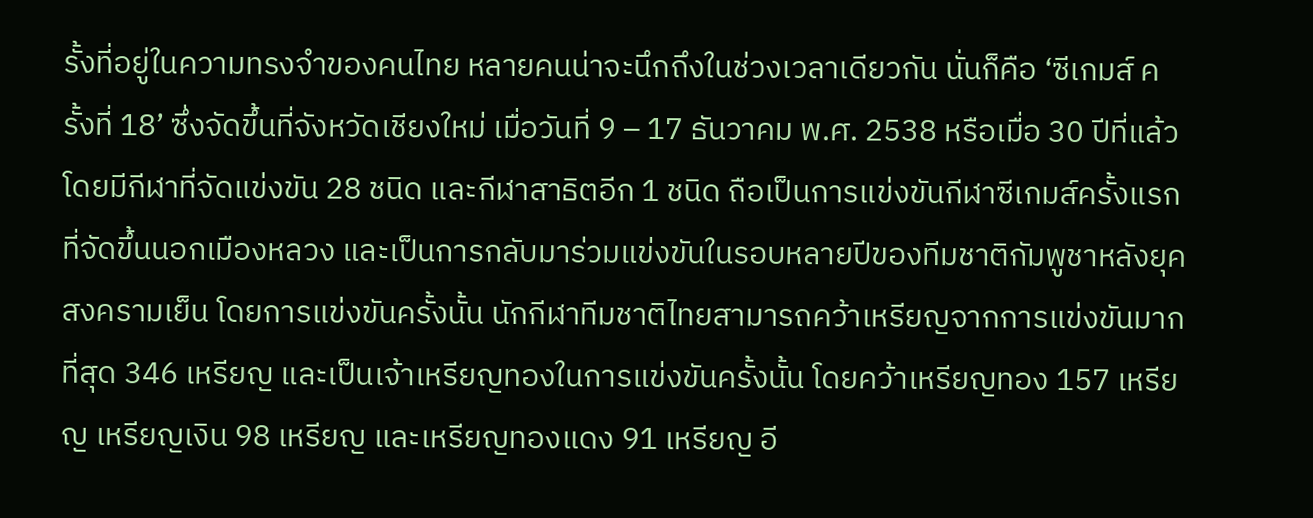รั้งที่อยู่ในความทรงจำของคนไทย หลายคนน่าจะนึกถึงในช่วงเวลาเดียวกัน นั่นก็คือ ‘ซีเกมส์ ครั้งที่ 18’ ซึ่งจัดขึ้นที่จังหวัดเชียงใหม่ เมื่อวันที่ 9 – 17 ธันวาคม พ.ศ. 2538 หรือเมื่อ 30 ปีที่แล้ว โดยมีกีฬาที่จัดแข่งขัน 28 ชนิด และกีฬาสาธิตอีก 1 ชนิด ถือเป็นการแข่งขันกีฬาซีเกมส์ครั้งแรกที่จัดขึ้นนอกเมืองหลวง และเป็นการกลับมาร่วมแข่งขันในรอบหลายปีของทีมชาติกัมพูชาหลังยุคสงครามเย็น โดยการแข่งขันครั้งนั้น นักกีฬาทีมชาติไทยสามารถคว้าเหรียญจากการแข่งขันมากที่สุด 346 เหรียญ และเป็นเจ้าเหรียญทองในการแข่งขันครั้งนั้น โดยคว้าเหรียญทอง 157 เหรียญ เหรียญเงิน 98 เหรียญ และเหรียญทองแดง 91 เหรียญ อี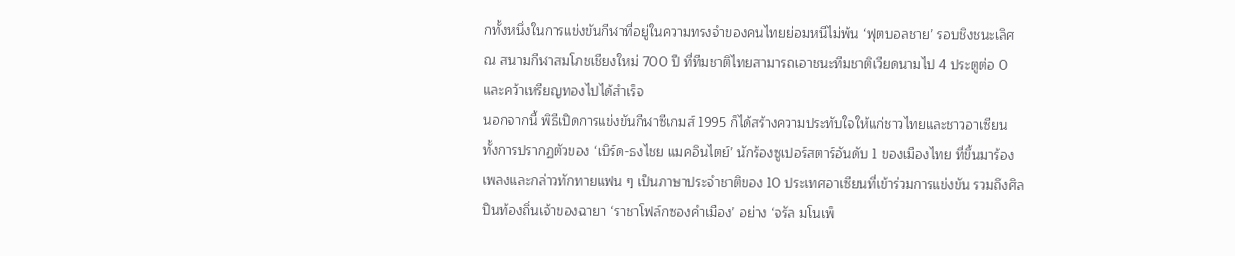กทั้งหนึ่งในการแข่งขันกีฬาที่อยู่ในความทรงจำของคนไทยย่อมหนีไม่พ้น ‘ฟุตบอลชาย’ รอบชิงชนะเลิศ ณ สนามกีฬาสมโภชเชียงใหม่ 700 ปี ที่ทีมชาติไทยสามารถเอาชนะทีมชาติเวียดนามไป 4 ประตูต่อ 0 และคว้าเหรียญทองไปได้สำเร็จ
นอกจากนี้ พิธีเปิดการแข่งขันกีฬาซีเกมส์ 1995 ก็ได้สร้างความประทับใจให้แก่ชาวไทยและชาวอาเซียน ทั้งการปรากฏตัวของ ‘เบิร์ด-ธงไชย แมคอินไตย์’ นักร้องซูเปอร์สตาร์อันดับ 1 ของเมืองไทย ที่ขึ้นมาร้องเพลงและกล่าวทักทายแฟน ๆ เป็นภาษาประจำชาติของ 10 ประเทศอาเซียนที่เข้าร่วมการแข่งขัน รวมถึงศิลปินท้องถิ่นเจ้าของฉายา ‘ราชาโฟล์กซองคำเมือง’ อย่าง ‘จรัล มโนเพ็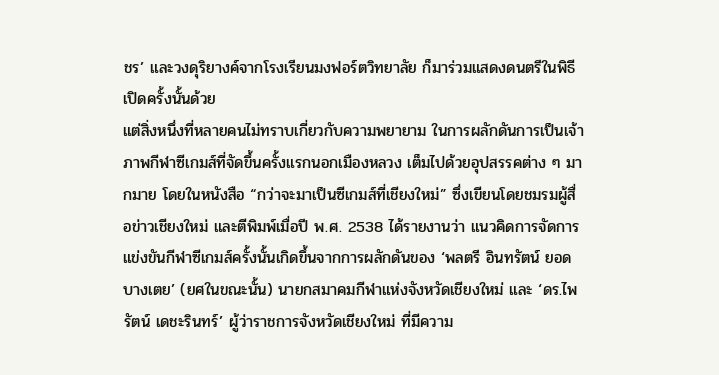ชร’ และวงดุริยางค์จากโรงเรียนมงฟอร์ตวิทยาลัย ก็มาร่วมแสดงดนตรีในพิธีเปิดครั้งนั้นด้วย
แต่สิ่งหนึ่งที่หลายคนไม่ทราบเกี่ยวกับความพยายาม ในการผลักดันการเป็นเจ้าภาพกีฬาซีเกมส์ที่จัดขึ้นครั้งแรกนอกเมืองหลวง เต็มไปด้วยอุปสรรคต่าง ๆ มากมาย โดยในหนังสือ “กว่าจะมาเป็นซีเกมส์ที่เชียงใหม่” ซึ่งเขียนโดยชมรมผู้สื่อข่าวเชียงใหม่ และตีพิมพ์เมื่อปี พ.ศ. 2538 ได้รายงานว่า แนวคิดการจัดการแข่งขันกีฬาซีเกมส์ครั้งนั้นเกิดขึ้นจากการผลักดันของ ‘พลตรี อินทรัตน์ ยอดบางเตย’ (ยศในขณะนั้น) นายกสมาคมกีฬาแห่งจังหวัดเชียงใหม่ และ ‘ดร.ไพรัตน์ เดชะรินทร์’ ผู้ว่าราชการจังหวัดเชียงใหม่ ที่มีความ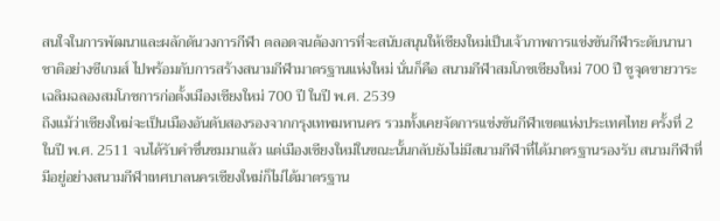สนใจในการพัฒนาและผลักดันวงการกีฬา ตลอดจนต้องการที่จะสนับสนุนให้เชียงใหม่เป็นเจ้าภาพการแข่งขันกีฬาระดับนานาชาติอย่างซีเกมส์ ไปพร้อมกับการสร้างสนามกีฬามาตรฐานแห่งใหม่ นั่นก็คือ สนามกีฬาสมโภชเชียงใหม่ 700 ปี ชูจุดขายวาระเฉลิมฉลองสมโภชการก่อตั้งเมืองเชียงใหม่ 700 ปี ในปี พ.ศ. 2539
ถึงแม้ว่าเชียงใหม่จะเป็นเมืองอันดับสองรองจากกรุงเทพมหานคร รวมทั้งเคยจัดการแข่งขันกีฬาเขตแห่งประเทศไทย ครั้งที่ 2 ในปี พ.ศ. 2511 จนได้รับคำชื่นชมมาแล้ว แต่เมืองเชียงใหม่ในขณะนั้นกลับยังไม่มีสนามกีฬาที่ได้มาตรฐานรองรับ สนามกีฬาที่มีอยู่อย่างสนามกีฬาเทศบาลนครเชียงใหม่ก็ไม่ได้มาตรฐาน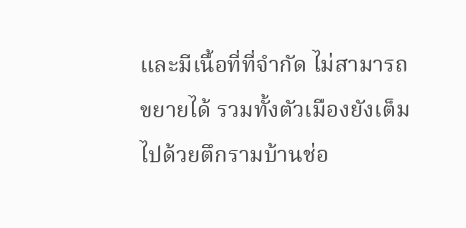และมีเนื้อที่ที่จำกัด ไม่สามารถขยายได้ รวมทั้งตัวเมืองยังเต็มไปด้วยตึกรามบ้านช่อ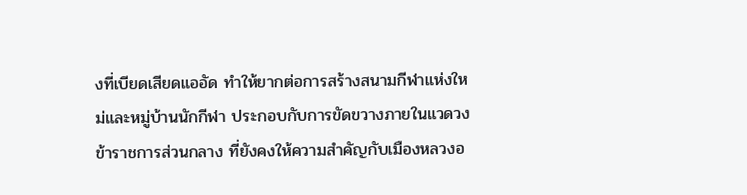งที่เบียดเสียดแออัด ทำให้ยากต่อการสร้างสนามกีฬาแห่งใหม่และหมู่บ้านนักกีฬา ประกอบกับการขัดขวางภายในแวดวงข้าราชการส่วนกลาง ที่ยังคงให้ความสำคัญกับเมืองหลวงอ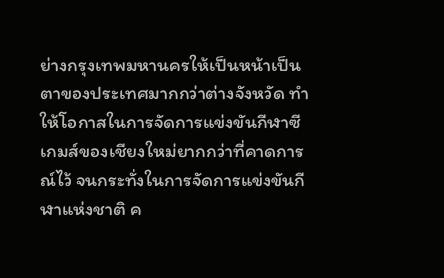ย่างกรุงเทพมหานครให้เป็นหน้าเป็นตาของประเทศมากกว่าต่างจังหวัด ทำให้โอกาสในการจัดการแข่งขันกีฬาซีเกมส์ของเชียงใหม่ยากกว่าที่คาดการณ์ไว้ จนกระทั่งในการจัดการแข่งขันกีฬาแห่งชาติ ค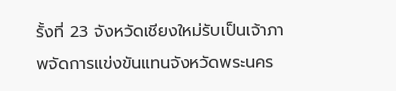รั้งที่ 23 จังหวัดเชียงใหม่รับเป็นเจ้าภาพจัดการแข่งขันแทนจังหวัดพระนคร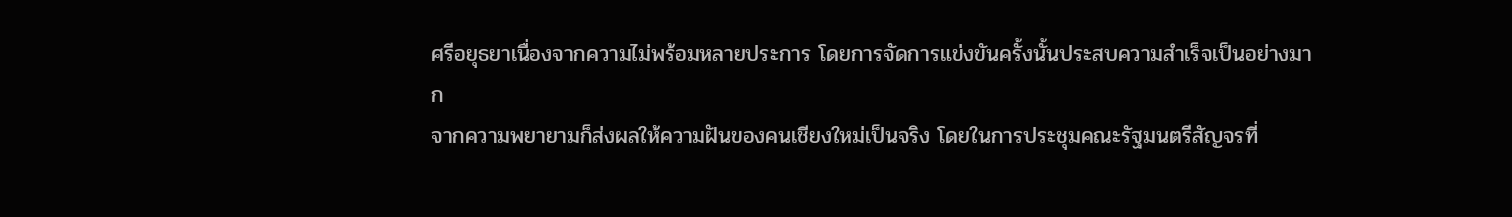ศรีอยุธยาเนื่องจากความไม่พร้อมหลายประการ โดยการจัดการแข่งขันครั้งนั้นประสบความสำเร็จเป็นอย่างมาก
จากความพยายามก็ส่งผลให้ความฝันของคนเชียงใหม่เป็นจริง โดยในการประชุมคณะรัฐมนตรีสัญจรที่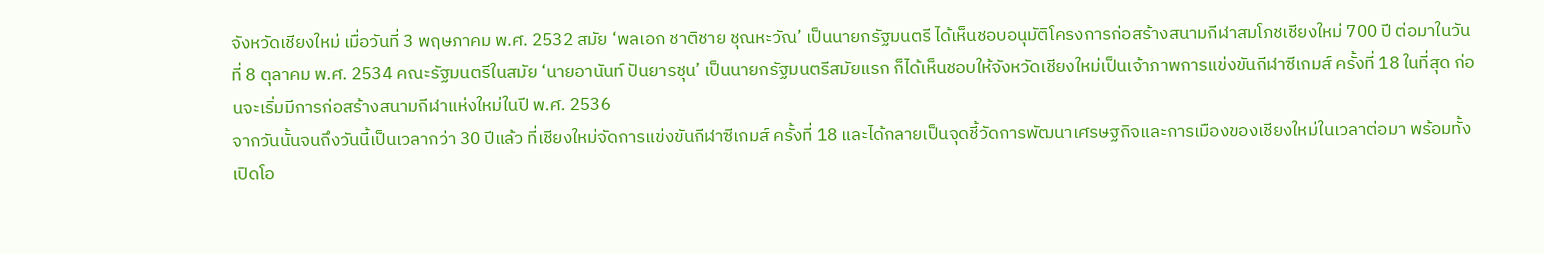จังหวัดเชียงใหม่ เมื่อวันที่ 3 พฤษภาคม พ.ศ. 2532 สมัย ‘พลเอก ชาติชาย ชุณหะวัณ’ เป็นนายกรัฐมนตรี ได้เห็นชอบอนุมัติโครงการก่อสร้างสนามกีฬาสมโภชเชียงใหม่ 700 ปี ต่อมาในวันที่ 8 ตุลาคม พ.ศ. 2534 คณะรัฐมนตรีในสมัย ‘นายอานันท์ ปันยารชุน’ เป็นนายกรัฐมนตรีสมัยแรก ก็ได้เห็นชอบให้จังหวัดเชียงใหม่เป็นเจ้าภาพการแข่งขันกีฬาซีเกมส์ ครั้งที่ 18 ในที่สุด ก่อนจะเริ่มมีการก่อสร้างสนามกีฬาแห่งใหม่ในปี พ.ศ. 2536
จากวันนั้นจนถึงวันนี้เป็นเวลากว่า 30 ปีแล้ว ที่เชียงใหม่จัดการแข่งขันกีฬาซีเกมส์ ครั้งที่ 18 และได้กลายเป็นจุดชี้วัดการพัฒนาเศรษฐกิจและการเมืองของเชียงใหม่ในเวลาต่อมา พร้อมทั้งเปิดโอ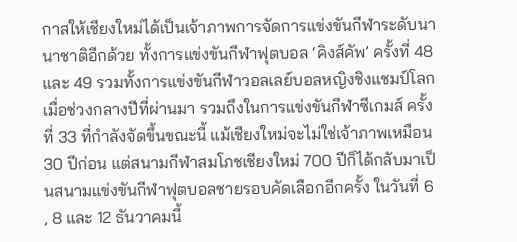กาสให้เชียงใหม่ได้เป็นเจ้าภาพการจัดการแข่งขันกีฬาระดับนานาชาติอีกด้วย ทั้งการแข่งขันกีฬาฟุตบอล ‘คิงส์คัพ’ ครั้งที่ 48 และ 49 รวมทั้งการแข่งขันกีฬาวอลเลย์บอลหญิงชิงแชมป์โลกเมื่อช่วงกลางปีที่ผ่านมา รวมถึงในการแข่งขันกีฬาซีเกมส์ ครั้งที่ 33 ที่กำลังจัดขึ้นขณะนี้ แม้เชียงใหม่จะไม่ใช่เจ้าภาพเหมือน 30 ปีก่อน แต่สนามกีฬาสมโภชเชียงใหม่ 700 ปีก็ได้กลับมาเป็นสนามแข่งขันกีฬาฟุตบอลชายรอบคัดเลือกอีกครั้ง ในวันที่ 6 , 8 และ 12 ธันวาคมนี้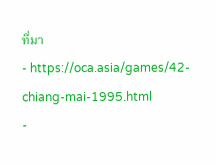ที่มา
- https://oca.asia/games/42-chiang-mai-1995.html
-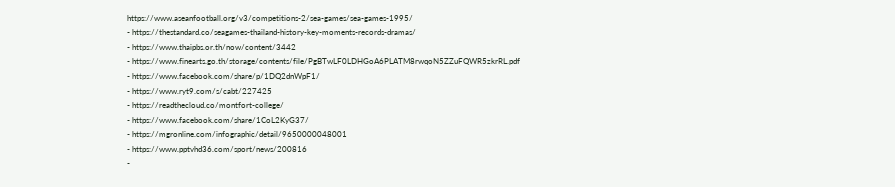https://www.aseanfootball.org/v3/competitions-2/sea-games/sea-games-1995/
- https://thestandard.co/seagames-thailand-history-key-moments-records-dramas/
- https://www.thaipbs.or.th/now/content/3442
- https://www.finearts.go.th/storage/contents/file/PgBTwLF0LDHGoA6PLATM8rwqoN5ZZuFQWR5zkrRL.pdf
- https://www.facebook.com/share/p/1DQ2dnWpF1/
- https://www.ryt9.com/s/cabt/227425
- https://readthecloud.co/montfort-college/
- https://www.facebook.com/share/1CoL2KyG37/
- https://mgronline.com/infographic/detail/9650000048001
- https://www.pptvhd36.com/sport/news/200816
-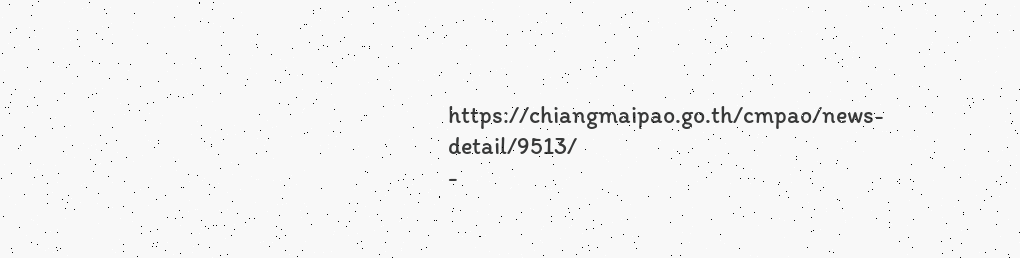https://chiangmaipao.go.th/cmpao/news-detail/9513/
-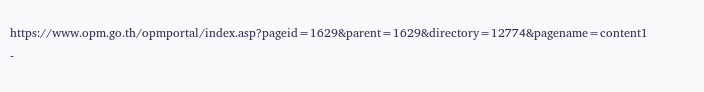https://www.opm.go.th/opmportal/index.asp?pageid=1629&parent=1629&directory=12774&pagename=content1
-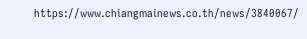https://www.chiangmainews.co.th/news/3840067/